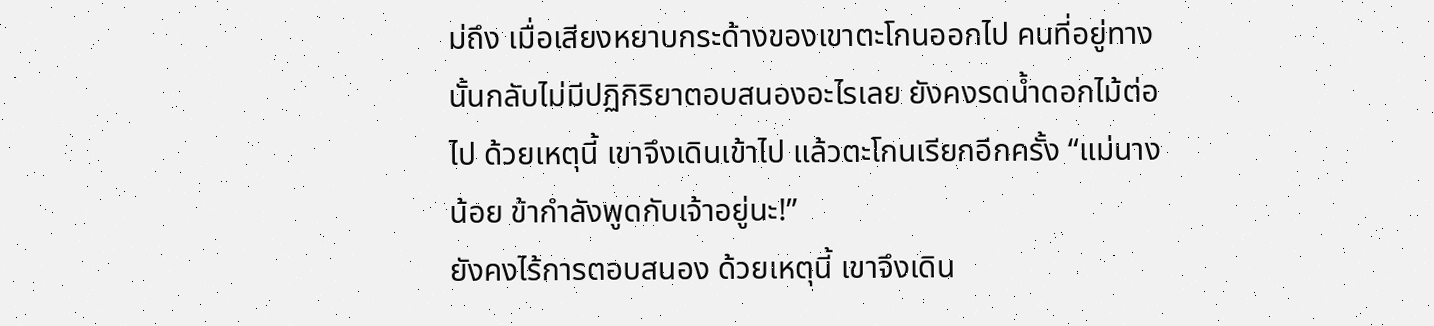ม่ถึง เมื่อเสียงหยาบกระด้างของเขาตะโกนออกไป คนที่อยู่ทางนั้นกลับไม่มีปฏิกิริยาตอบสนองอะไรเลย ยังคงรดน้ำดอกไม้ต่อไป ด้วยเหตุนี้ เขาจึงเดินเข้าไป แล้วตะโกนเรียกอีกครั้ง “แม่นางน้อย ข้ากำลังพูดกับเจ้าอยู่นะ!”
ยังคงไร้การตอบสนอง ด้วยเหตุนี้ เขาจึงเดิน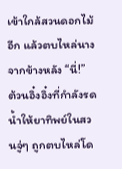เข้าใกล้สวนดอกไม้อีก แล้วตบไหล่นางจากข้างหลัง “นี่!”
ต้วนอิ๋งอิ๋งที่กำลังรดน้ำให้ยาทิพย์ในสวนจู่ๆ ถูกตบไหล่โด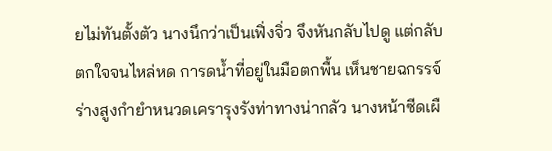ยไม่ทันตั้งตัว นางนึกว่าเป็นเฟิ่งจิ่ว จึงหันกลับไปดู แต่กลับตกใจจนไหล่หด การดน้ำที่อยู่ในมือตกพื้น เห็นชายฉกรรจ์ร่างสูงกำยำหนวดเครารุงรังท่าทางน่ากลัว นางหน้าซีดเผื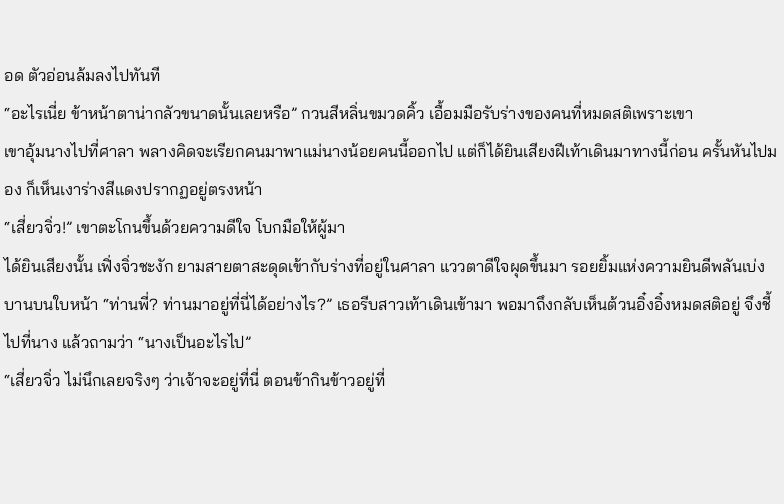อด ตัวอ่อนล้มลงไปทันที
“อะไรเนี่ย ข้าหน้าตาน่ากลัวขนาดนั้นเลยหรือ” กวนสีหลิ่นขมวดคิ้ว เอื้อมมือรับร่างของคนที่หมดสติเพราะเขา
เขาอุ้มนางไปที่ศาลา พลางคิดจะเรียกคนมาพาแม่นางน้อยคนนี้ออกไป แต่ก็ได้ยินเสียงฝีเท้าเดินมาทางนี้ก่อน ครั้นหันไปมอง ก็เห็นเงาร่างสีแดงปรากฏอยู่ตรงหน้า
“เสี่ยวจิ่ว!” เขาตะโกนขึ้นด้วยความดีใจ โบกมือให้ผู้มา
ได้ยินเสียงนั้น เฟิ่งจิ่วชะงัก ยามสายตาสะดุดเข้ากับร่างที่อยู่ในศาลา แววตาดีใจผุดขึ้นมา รอยยิ้มแห่งความยินดีพลันเบ่งบานบนใบหน้า “ท่านพี่? ท่านมาอยู่ที่นี่ได้อย่างไร?” เธอรีบสาวเท้าเดินเข้ามา พอมาถึงกลับเห็นต้วนอิ๋งอิ๋งหมดสติอยู่ จึงชี้ไปที่นาง แล้วถามว่า “นางเป็นอะไรไป”
“เสี่ยวจิ่ว ไม่นึกเลยจริงๆ ว่าเจ้าจะอยู่ที่นี่ ตอนข้ากินข้าวอยู่ที่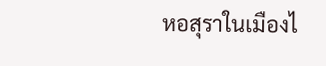หอสุราในเมืองไ